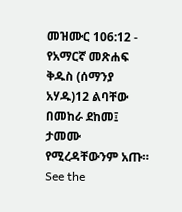መዝሙር 106:12 - የአማርኛ መጽሐፍ ቅዱስ (ሰማንያ አሃዱ)12 ልባቸው በመከራ ደከመ፤ ታመሙ የሚረዳቸውንም አጡ። See the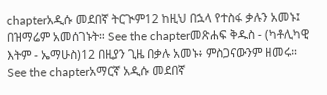chapterአዲሱ መደበኛ ትርጒም12 ከዚህ በኋላ የተስፋ ቃሉን አመኑ፤ በዝማሬም አመሰገኑት። See the chapterመጽሐፍ ቅዱስ - (ካቶሊካዊ እትም - ኤማሁስ)12 በዚያን ጊዜ በቃሉ አመኑ፥ ምስጋናውንም ዘመሩ። See the chapterአማርኛ አዲሱ መደበኛ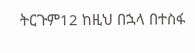ትርጉም12 ከዚህ በኋላ በተስፋ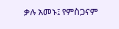ቃሉ አመኑ፤ የምስጋናም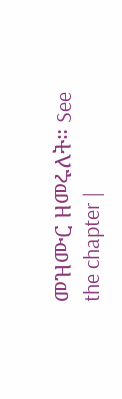መዝሙር ዘመሩለት። See the chapter |